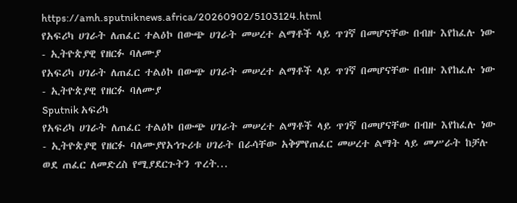https://amh.sputniknews.africa/20260902/5103124.html
የአፍሪካ ሀገራት ለጠፈር ተልዕኮ በውጭ ሀገራት መሠረተ ልማቶች ላይ ጥገኛ በመሆናቸው በብዙ እየከፈሉ ነው - ኢትዮጵያዊ የዘርፉ ባለሙያ
የአፍሪካ ሀገራት ለጠፈር ተልዕኮ በውጭ ሀገራት መሠረተ ልማቶች ላይ ጥገኛ በመሆናቸው በብዙ እየከፈሉ ነው - ኢትዮጵያዊ የዘርፉ ባለሙያ
Sputnik አፍሪካ
የአፍሪካ ሀገራት ለጠፈር ተልዕኮ በውጭ ሀገራት መሠረተ ልማቶች ላይ ጥገኛ በመሆናቸው በብዙ እየከፈሉ ነው - ኢትዮጵያዊ የዘርፉ ባለሙያየአኅጉሪቱ ሀገራት በራሳቸው አቅምየጠፈር መሠረተ ልማት ላይ መሥራት ከቻሉ ወደ ጠፈር ለመድረስ የሚያደርጉትን ጥረት...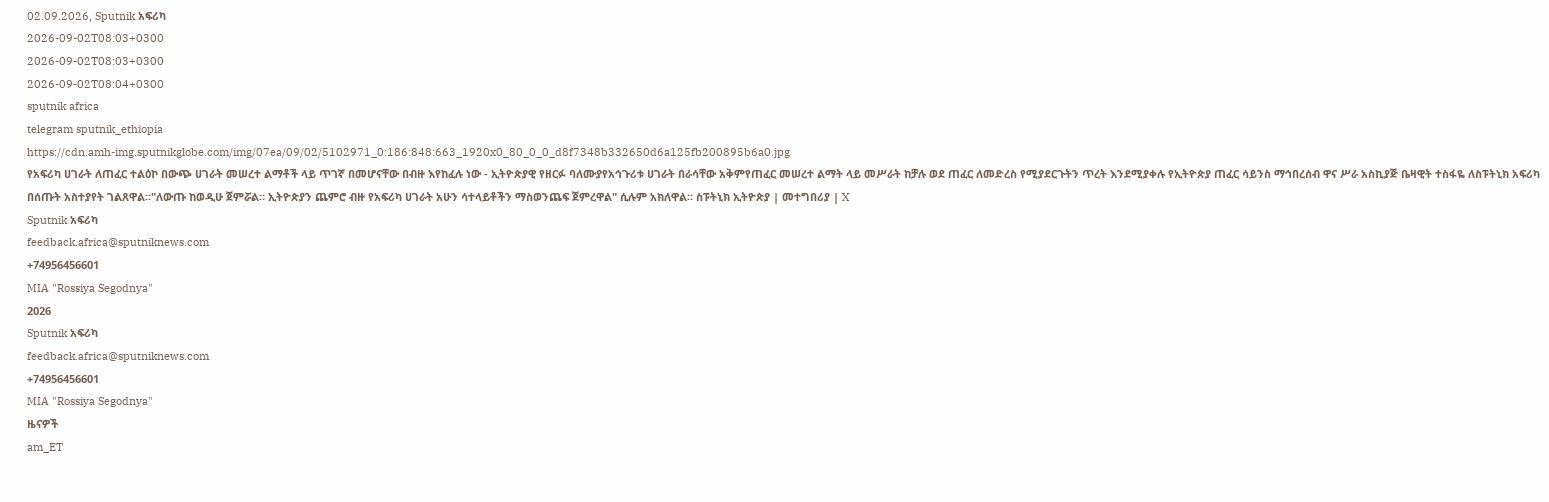02.09.2026, Sputnik አፍሪካ
2026-09-02T08:03+0300
2026-09-02T08:03+0300
2026-09-02T08:04+0300
sputnik africa
telegram sputnik_ethiopia
https://cdn.amh-img.sputnikglobe.com/img/07ea/09/02/5102971_0:186:848:663_1920x0_80_0_0_d8f7348b332650d6a125fb200895b6a0.jpg
የአፍሪካ ሀገራት ለጠፈር ተልዕኮ በውጭ ሀገራት መሠረተ ልማቶች ላይ ጥገኛ በመሆናቸው በብዙ እየከፈሉ ነው - ኢትዮጵያዊ የዘርፉ ባለሙያየአኅጉሪቱ ሀገራት በራሳቸው አቅምየጠፈር መሠረተ ልማት ላይ መሥራት ከቻሉ ወደ ጠፈር ለመድረስ የሚያደርጉትን ጥረት እንደሚያቀሉ የኢትዮጵያ ጠፈር ሳይንስ ማኅበረሰብ ዋና ሥራ አስኪያጅ ቤዛዊት ተስፋዬ ለስፑትኒክ አፍሪካ በሰጡት አስተያየት ገልጸዋል።"ለውጡ ከወዲሁ ጀምሯል። ኢትዮጵያን ጨምሮ ብዙ የአፍሪካ ሀገራት አሁን ሳተላይቶችን ማስወንጨፍ ጀምረዋል" ሲሉም አክለዋል። ስፑትኒክ ኢትዮጵያ | መተግበሪያ | X
Sputnik አፍሪካ
feedback.africa@sputniknews.com
+74956456601
MIA "Rossiya Segodnya"
2026
Sputnik አፍሪካ
feedback.africa@sputniknews.com
+74956456601
MIA "Rossiya Segodnya"
ዜናዎች
am_ET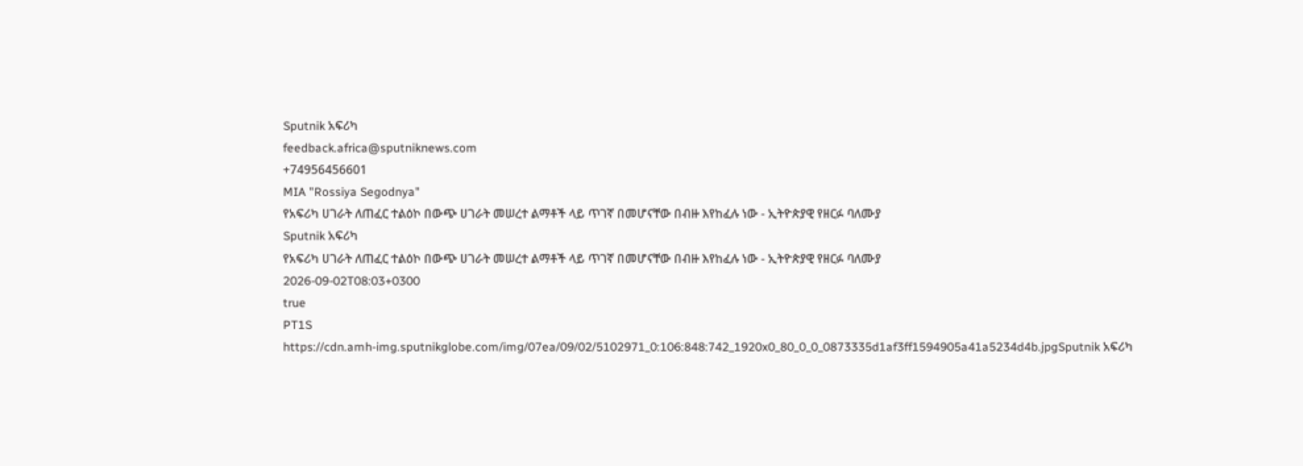Sputnik አፍሪካ
feedback.africa@sputniknews.com
+74956456601
MIA "Rossiya Segodnya"
የአፍሪካ ሀገራት ለጠፈር ተልዕኮ በውጭ ሀገራት መሠረተ ልማቶች ላይ ጥገኛ በመሆናቸው በብዙ እየከፈሉ ነው - ኢትዮጵያዊ የዘርፉ ባለሙያ
Sputnik አፍሪካ
የአፍሪካ ሀገራት ለጠፈር ተልዕኮ በውጭ ሀገራት መሠረተ ልማቶች ላይ ጥገኛ በመሆናቸው በብዙ እየከፈሉ ነው - ኢትዮጵያዊ የዘርፉ ባለሙያ
2026-09-02T08:03+0300
true
PT1S
https://cdn.amh-img.sputnikglobe.com/img/07ea/09/02/5102971_0:106:848:742_1920x0_80_0_0_0873335d1af3ff1594905a41a5234d4b.jpgSputnik አፍሪካ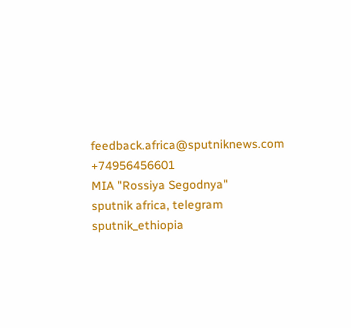feedback.africa@sputniknews.com
+74956456601
MIA "Rossiya Segodnya"
sputnik africa, telegram sputnik_ethiopia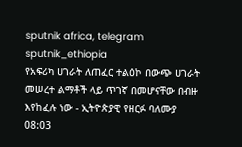sputnik africa, telegram sputnik_ethiopia
የአፍሪካ ሀገራት ለጠፈር ተልዕኮ በውጭ ሀገራት መሠረተ ልማቶች ላይ ጥገኛ በመሆናቸው በብዙ እየከፈሉ ነው - ኢትዮጵያዊ የዘርፉ ባለሙያ
08:03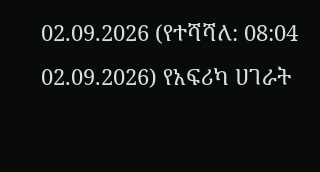02.09.2026 (የተሻሻለ: 08:04 02.09.2026) የአፍሪካ ሀገራት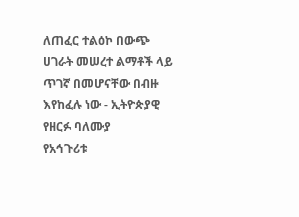ለጠፈር ተልዕኮ በውጭ ሀገራት መሠረተ ልማቶች ላይ ጥገኛ በመሆናቸው በብዙ እየከፈሉ ነው - ኢትዮጵያዊ የዘርፉ ባለሙያ
የአኅጉሪቱ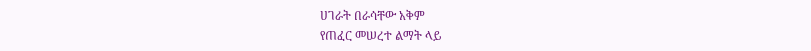ሀገራት በራሳቸው አቅም
የጠፈር መሠረተ ልማት ላይ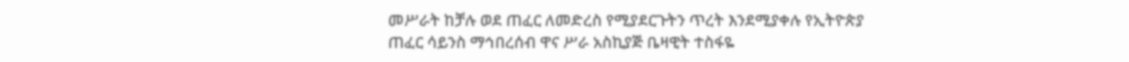መሥራት ከቻሉ ወደ ጠፈር ለመድረስ የሚያደርጉትን ጥረት እንደሚያቀሉ የኢትዮጵያ ጠፈር ሳይንስ ማኅበረሰብ ዋና ሥራ አስኪያጅ ቤዛዊት ተስፋዬ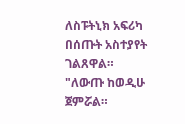ለስፑትኒክ አፍሪካ በሰጡት አስተያየት ገልጸዋል።
"ለውጡ ከወዲሁ ጀምሯል።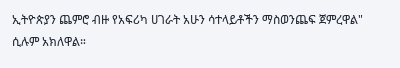ኢትዮጵያን ጨምሮ ብዙ የአፍሪካ ሀገራት አሁን ሳተላይቶችን ማስወንጨፍ ጀምረዋል" ሲሉም አክለዋል።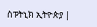ስፑትኒክ ኢትዮጵያ |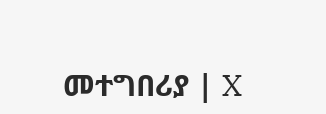መተግበሪያ | X